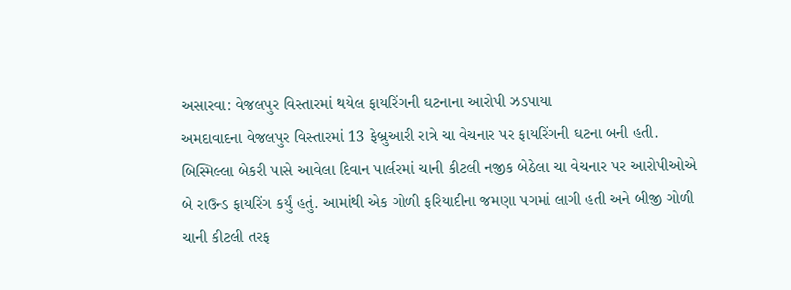અસારવા: વેજલપુર વિસ્તારમાં થયેલ ફાયરિંગની ઘટનાના આરોપી ઝડપાયા
અમદાવાદના વેજલપુર વિસ્તારમાં 13 ફેબ્રુઆરી રાત્રે ચા વેચનાર પર ફાયરિંગની ઘટના બની હતી. બિસ્મિલ્લા બેકરી પાસે આવેલા દિવાન પાર્લરમાં ચાની કીટલી નજીક બેઠેલા ચા વેચનાર પર આરોપીઓએ બે રાઉન્ડ ફાયરિંગ કર્યું હતું. આમાંથી એક ગોળી ફરિયાદીના જમણા પગમાં લાગી હતી અને બીજી ગોળી ચાની કીટલી તરફ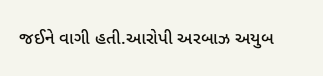જઈને વાગી હતી.આરોપી અરબાઝ અયુબ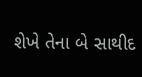શેખે તેના બે સાથીદ